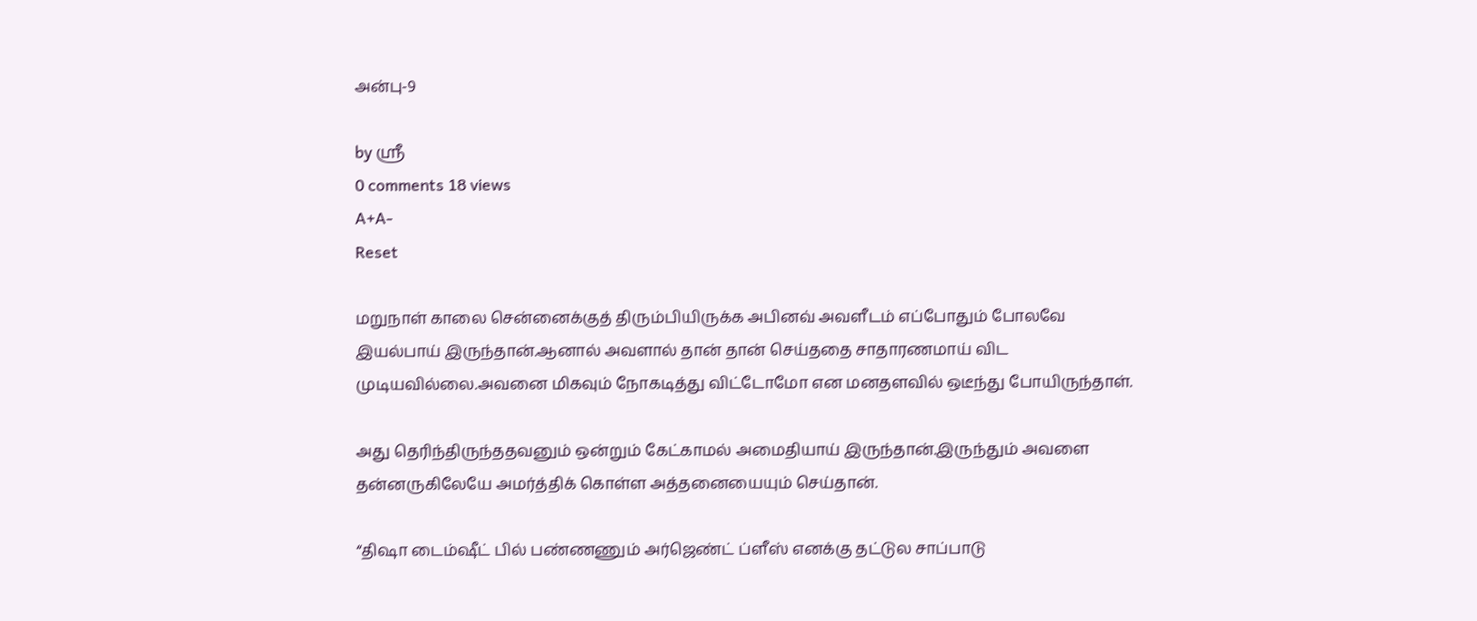அன்பு-9

by ஸ்ரீ
0 comments 18 views
A+A-
Reset

மறுநாள் காலை சென்னைக்குத் திரும்பியிருக்க அபினவ் அவளீடம் எப்போதும் போலவே இயல்பாய் இருந்தான்.ஆனால் அவளால் தான் தான் செய்ததை சாதாரணமாய் விட முடியவில்லை.அவனை மிகவும் நோகடித்து விட்டோமோ என மனதளவில் ஒடீந்து போயிருந்தாள்.

அது தெரிந்திருந்ததவனும் ஒன்றும் கேட்காமல் அமைதியாய் இருந்தான்.இருந்தும் அவளை தன்னருகிலேயே அமர்த்திக் கொள்ள அத்தனையையும் செய்தான்.

“திஷா டைம்ஷீட் பில் பண்ணணும் அர்ஜெண்ட் ப்ளீஸ் எனக்கு தட்டுல சாப்பாடு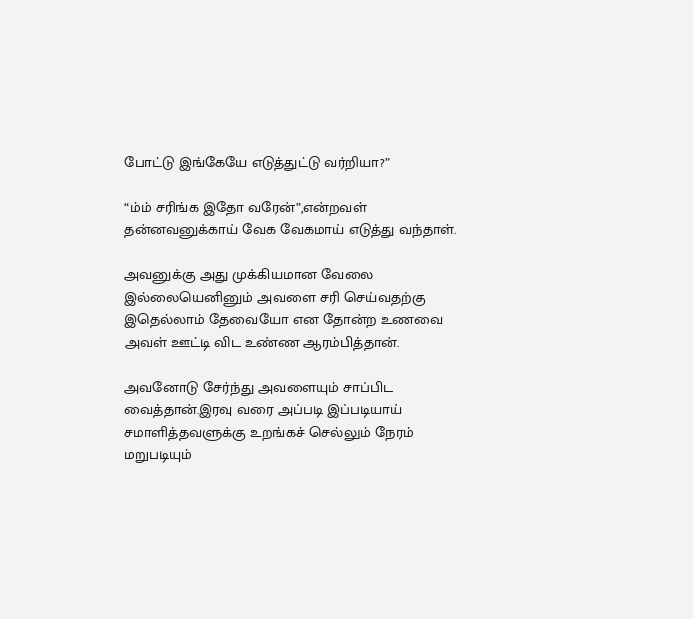போட்டு இங்கேயே எடுத்துட்டு வர்றியா?”

“ம்ம் சரிங்க இதோ வரேன்”,என்றவள் தன்னவனுக்காய் வேக வேகமாய் எடுத்து வந்தாள்.

அவனுக்கு அது முக்கியமான வேலை இல்லையெனினும் அவளை சரி செய்வதற்கு இதெல்லாம் தேவையோ என தோன்ற உணவை அவள் ஊட்டி விட உண்ண ஆரம்பித்தான்.

அவனோடு சேர்ந்து அவளையும் சாப்பிட வைத்தான்.இரவு வரை அப்படி இப்படியாய் சமாளித்தவளுக்கு உறங்கச் செல்லும் நேரம் மறுபடியும்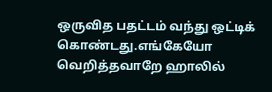ஒருவித பதட்டம் வந்து ஒட்டிக் கொண்டது.எங்கேயோ வெறித்தவாறே ஹாலில்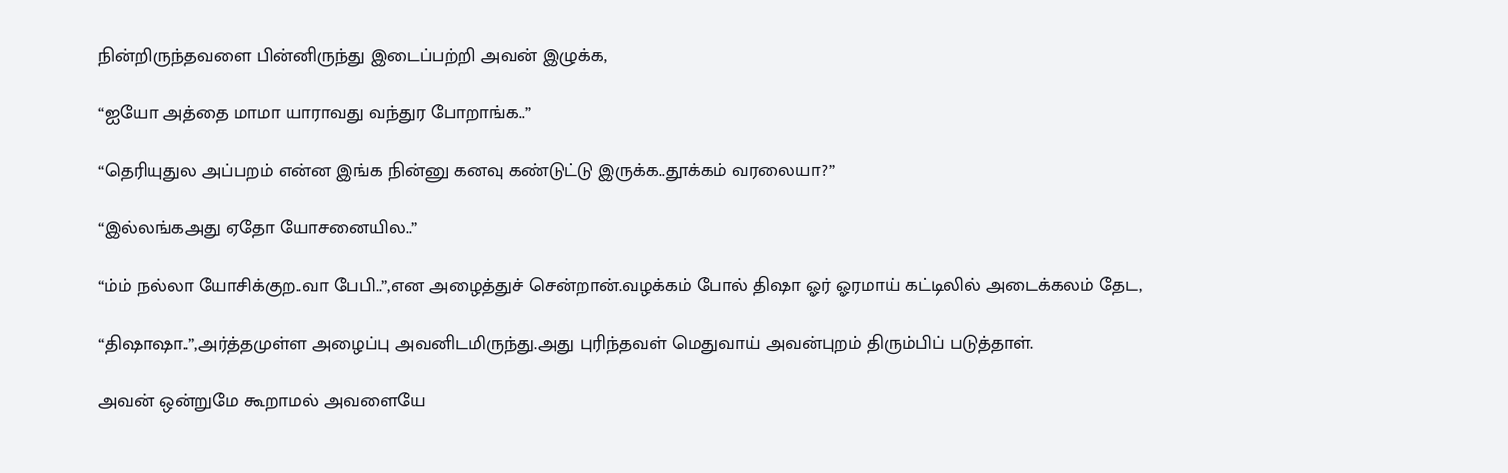நின்றிருந்தவளை பின்னிருந்து இடைப்பற்றி அவன் இழுக்க,

“ஐயோ அத்தை மாமா யாராவது வந்துர போறாங்க..”

“தெரியுதுல அப்பறம் என்ன இங்க நின்னு கனவு கண்டுட்டு இருக்க..தூக்கம் வரலையா?”

“இல்லங்கஅது ஏதோ யோசனையில..”

“ம்ம் நல்லா யோசிக்குற..வா பேபி..”,என அழைத்துச் சென்றான்.வழக்கம் போல் திஷா ஓர் ஓரமாய் கட்டிலில் அடைக்கலம் தேட,

“திஷாஷா..”,அர்த்தமுள்ள அழைப்பு அவனிடமிருந்து.அது புரிந்தவள் மெதுவாய் அவன்புறம் திரும்பிப் படுத்தாள்.

அவன் ஒன்றுமே கூறாமல் அவளையே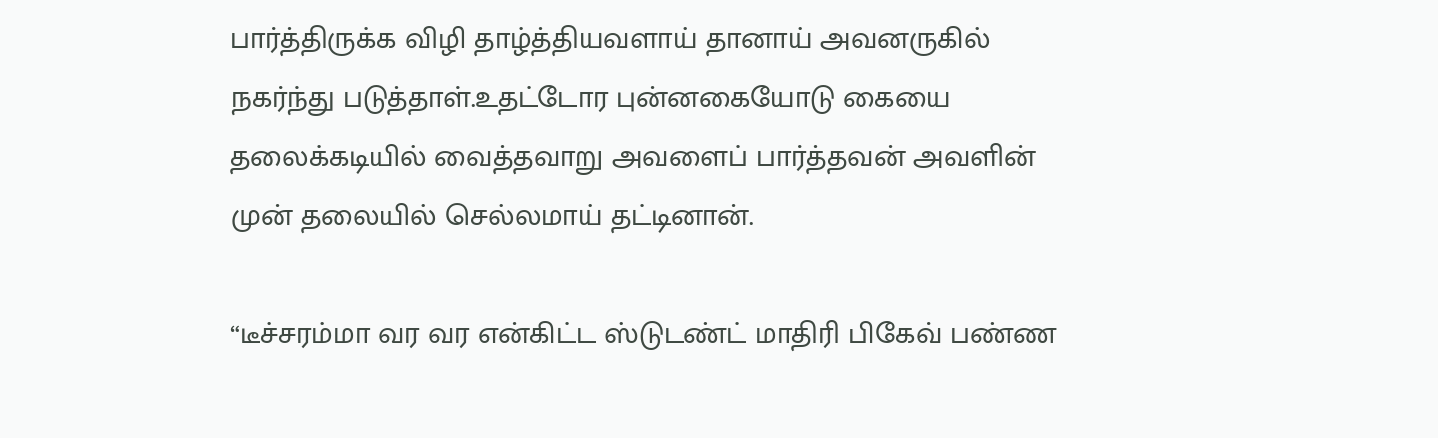பார்த்திருக்க விழி தாழ்த்தியவளாய் தானாய் அவனருகில் நகர்ந்து படுத்தாள்.உதட்டோர புன்னகையோடு கையை தலைக்கடியில் வைத்தவாறு அவளைப் பார்த்தவன் அவளின் முன் தலையில் செல்லமாய் தட்டினான்.

“டீச்சரம்மா வர வர என்கிட்ட ஸ்டுடண்ட் மாதிரி பிகேவ் பண்ண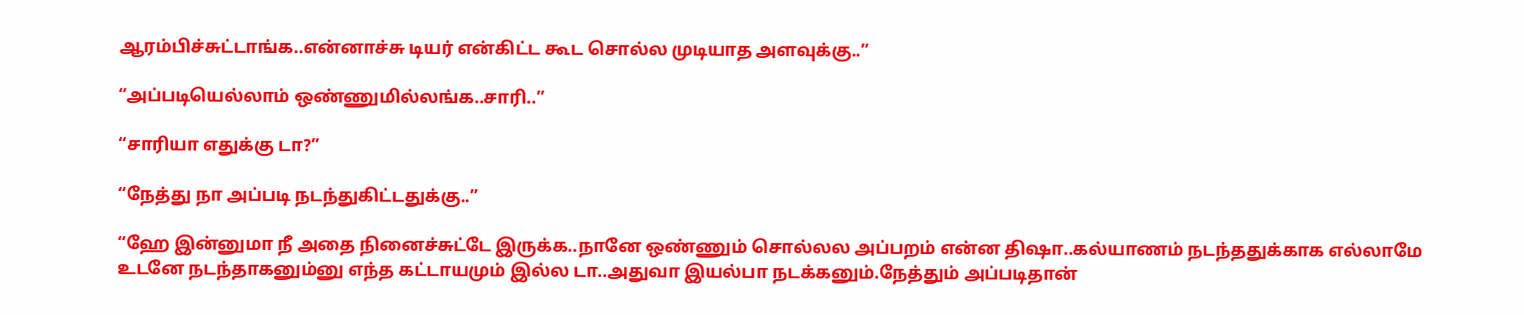ஆரம்பிச்சுட்டாங்க..என்னாச்சு டியர் என்கிட்ட கூட சொல்ல முடியாத அளவுக்கு..”

“அப்படியெல்லாம் ஒண்ணுமில்லங்க..சாரி..”

“சாரியா எதுக்கு டா?”

“நேத்து நா அப்படி நடந்துகிட்டதுக்கு..”

“ஹே இன்னுமா நீ அதை நினைச்சுட்டே இருக்க..நானே ஒண்ணும் சொல்லல அப்பறம் என்ன திஷா..கல்யாணம் நடந்ததுக்காக எல்லாமே உடனே நடந்தாகனும்னு எந்த கட்டாயமும் இல்ல டா..அதுவா இயல்பா நடக்கனும்.நேத்தும் அப்படிதான்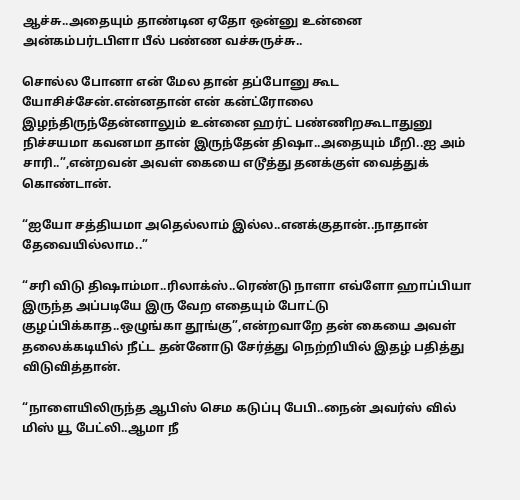ஆச்சு..அதையும் தாண்டின ஏதோ ஒன்னு உன்னை அன்கம்பர்டபிளா பீல் பண்ண வச்சுருச்சு..

சொல்ல போனா என் மேல தான் தப்போனு கூட யோசிச்சேன்.என்னதான் என் கன்ட்ரோலை இழந்திருந்தேன்னாலும் உன்னை ஹர்ட் பண்ணிறகூடாதுனு நிச்சயமா கவனமா தான் இருந்தேன் திஷா..அதையும் மீறி..ஐ அம் சாரி..”,என்றவன் அவள் கையை எடூத்து தனக்குள் வைத்துக் கொண்டான்.

“ஐயோ சத்தியமா அதெல்லாம் இல்ல..எனக்குதான்..நாதான் தேவையில்லாம..”

“சரி விடு திஷாம்மா..ரிலாக்ஸ்..ரெண்டு நாளா எவ்ளோ ஹாப்பியா இருந்த அப்படியே இரு வேற எதையும் போட்டு குழப்பிக்காத..ஒழுங்கா தூங்கு”,என்றவாறே தன் கையை அவள் தலைக்கடியில் நீட்ட தன்னோடு சேர்த்து நெற்றியில் இதழ் பதித்து விடுவித்தான்.

“நாளையிலிருந்த ஆபிஸ் செம கடுப்பு பேபி..நைன் அவர்ஸ் வில் மிஸ் யூ பேட்லி..ஆமா நீ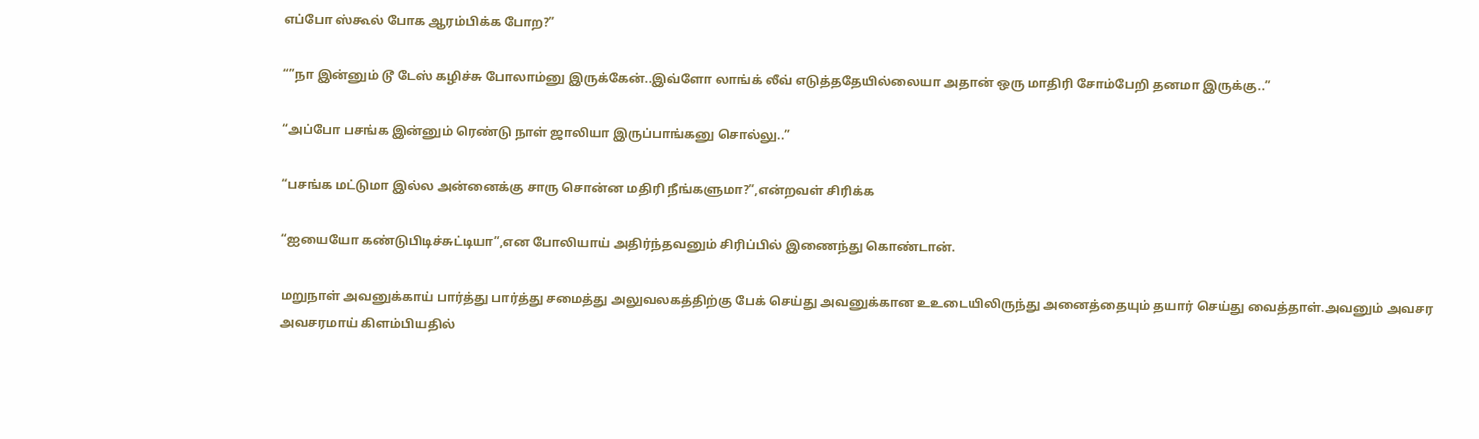எப்போ ஸ்கூல் போக ஆரம்பிக்க போற?”

“”நா இன்னும் டூ டேஸ் கழிச்சு போலாம்னு இருக்கேன்..இவ்ளோ லாங்க் லீவ் எடுத்ததேயில்லையா அதான் ஒரு மாதிரி சோம்பேறி தனமா இருக்கு..”

“அப்போ பசங்க இன்னும் ரெண்டு நாள் ஜாலியா இருப்பாங்கனு சொல்லு..”

“பசங்க மட்டுமா இல்ல அன்னைக்கு சாரு சொன்ன மதிரி நீங்களுமா?”,என்றவள் சிரிக்க

“ஐயையோ கண்டுபிடிச்சுட்டியா”,என போலியாய் அதிர்ந்தவனும் சிரிப்பில் இணைந்து கொண்டான்.

மறுநாள் அவனுக்காய் பார்த்து பார்த்து சமைத்து அலுவலகத்திற்கு பேக் செய்து அவனுக்கான உஉடையிலிருந்து அனைத்தையும் தயார் செய்து வைத்தாள்.அவனும் அவசர அவசரமாய் கிளம்பியதில்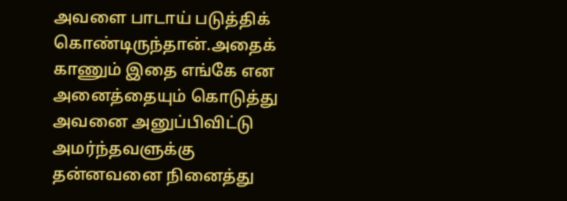அவளை பாடாய் படுத்திக் கொண்டிருந்தான்.அதைக் காணும் இதை எங்கே என அனைத்தையும் கொடுத்து அவனை அனுப்பிவிட்டு அமர்ந்தவளுக்கு தன்னவனை நினைத்து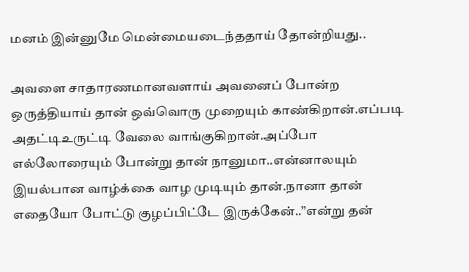மனம் இன்னுமே மென்மையடைந்ததாய் தோன்றியது..

அவளை சாதாரணமானவளாய் அவனைப் போன்ற ஒருத்தியாய் தான் ஒவ்வொரு முறையும் காண்கிறான்.எப்படி அதட்டிஉருட்டி வேலை வாங்குகிறான்.அப்போ எல்லோரையும் போன்று தான் நானுமா..என்னாலயும் இயல்பான வாழ்க்கை வாழ முடியும் தான்.நானா தான் எதையோ போட்டு குழப்பிட்டே இருக்கேன்..”என்று தன்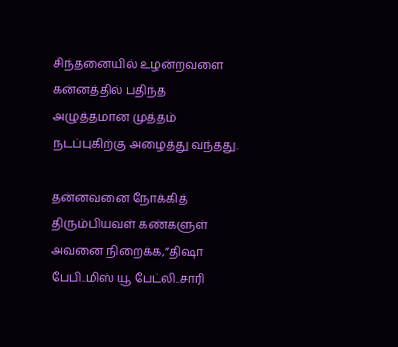சிந்தனையில் உழன்றவளை கன்னத்தில் பதிந்த அழுத்தமான முத்தம் நடப்புகிற்கு அழைத்து வந்தது.

தன்னவனை நோக்கித் திரும்பியவள் கண்களுள் அவனை நிறைக்க,”திஷா பேபி..மிஸ் யூ பேட்லி..சாரி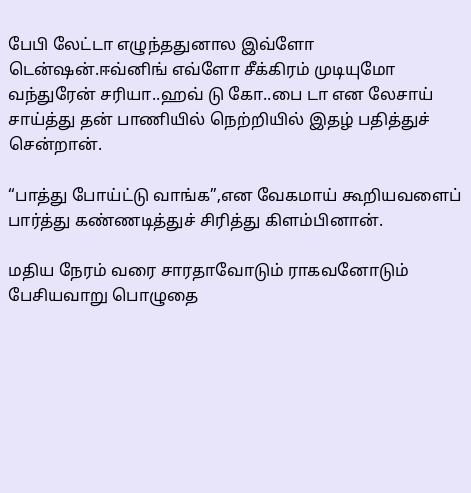பேபி லேட்டா எழுந்ததுனால இவ்ளோ டென்ஷன்.ஈவ்னிங் எவ்ளோ சீக்கிரம் முடியுமோ வந்துரேன் சரியா..ஹவ் டு கோ..பை டா என லேசாய் சாய்த்து தன் பாணியில் நெற்றியில் இதழ் பதித்துச் சென்றான்.

“பாத்து போய்ட்டு வாங்க”,என வேகமாய் கூறியவளைப் பார்த்து கண்ணடித்துச் சிரித்து கிளம்பினான்.

மதிய நேரம் வரை சாரதாவோடும் ராகவனோடும் பேசியவாறு பொழுதை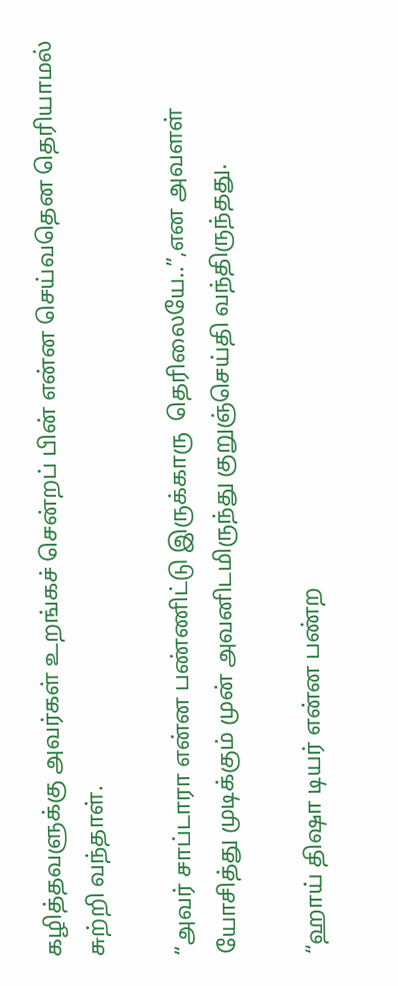கழித்தவளுக்கு அவர்கள் உறங்கச் சென்றப் பின் என்ன செய்வதென தெரியாமல் சுற்றி வந்தாள்.

“அவர் சாப்டாரா என்ன பண்ணிட்டு இருக்காரு  தெரிலையே..”,என அவளள் யோசித்து முடிக்கும் முன் அவனிடமிருந்து குறுஞ்செய்தி வந்திருந்தது.

“ஹாய் திஷா டியர் என்ன பண்ற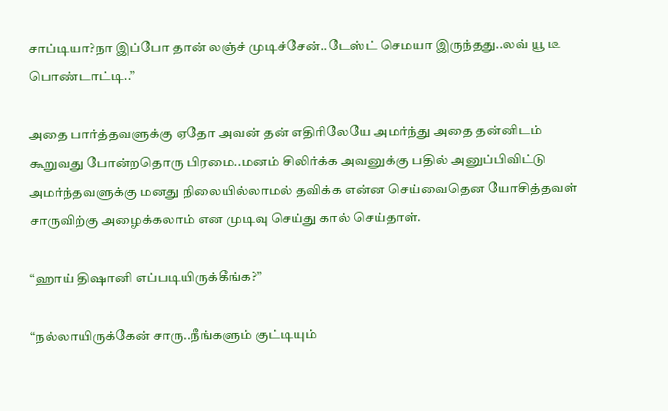சாப்டியா?நா இப்போ தான் லஞ்ச் முடிச்சேன்..டேஸ்ட் செமயா இருந்தது..லவ் யூ டீ பொண்டாட்டி..”

அதை பார்த்தவளுக்கு ஏதோ அவன் தன் எதிரிலேயே அமர்ந்து அதை தன்னிடம் கூறுவது போன்றதொரு பிரமை..மனம் சிலிர்க்க அவனுக்கு பதில் அனுப்பிவிட்டு அமர்ந்தவளுக்கு மனது நிலையில்லாமல் தவிக்க என்ன செய்வைதென யோசித்தவள் சாருவிற்கு அழைக்கலாம் என முடிவு செய்து கால் செய்தாள்.

“ஹாய் திஷானி எப்படியிருக்கீங்க?”

“நல்லாயிருக்கேன் சாரு..நீங்களும் குட்டியும்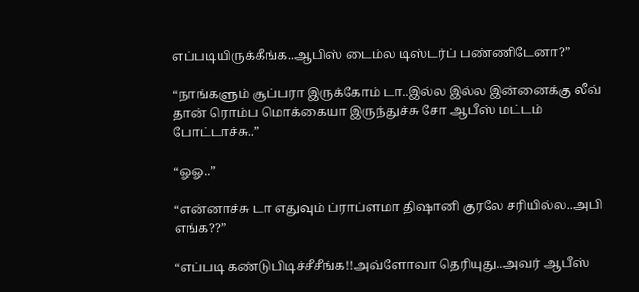எப்படியிருக்கீங்க..ஆபிஸ் டைம்ல டிஸ்டர்ப் பண்ணிடேனா?”

“நாங்களும் சூப்பரா இருக்கோம் டா..இல்ல இல்ல இன்னைக்கு லீவ் தான் ரொம்ப மொக்கையா இருந்துச்சு சோ ஆபீஸ் மட்டம் போட்டாச்சு..”

“ஓஓ..”

“என்னாச்சு டா எதுவும் ப்ராப்ளமா திஷானி குரலே சரியில்ல..அபி எங்க??”

“எப்படி கண்டுபிடிச்சீசீங்க!!அவ்ளோவா தெரியுது..அவர் ஆபீஸ்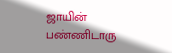ஜாயின் பண்ணிடாரு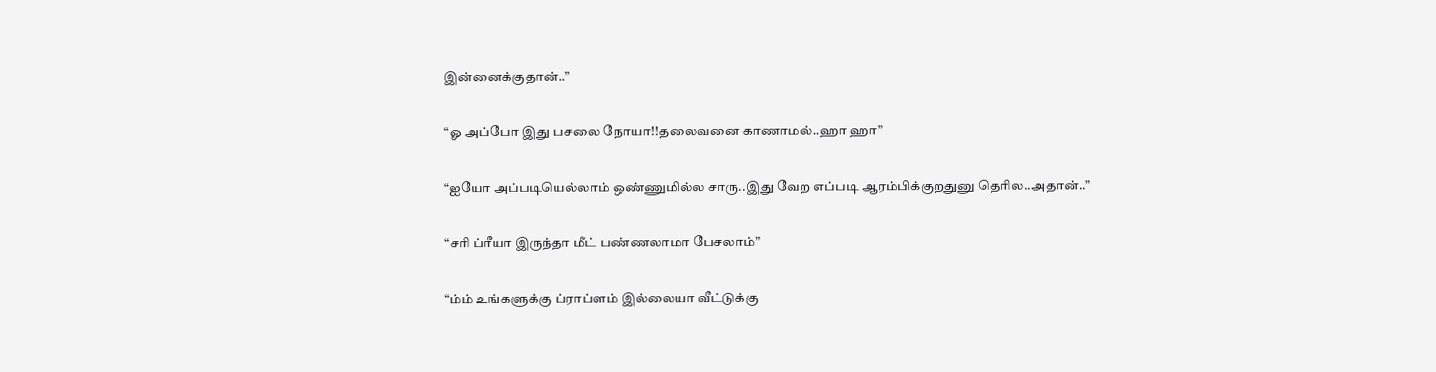இன்னைக்குதான்..”

“ஓ அப்போ இது பசலை நோயா!!தலைவனை காணாமல்..ஹா ஹா”

“ஐயோ அப்படியெல்லாம் ஒண்ணுமில்ல சாரு..இது வேற எப்படி ஆரம்பிக்குறதுனு தெரில..அதான்..”

“சரி ப்ரீயா இருந்தா மீட் பண்ணலாமா பேசலாம்”

“ம்ம் உங்களுக்கு ப்ராப்ளம் இல்லையா வீட்டுக்கு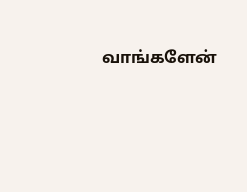வாங்களேன்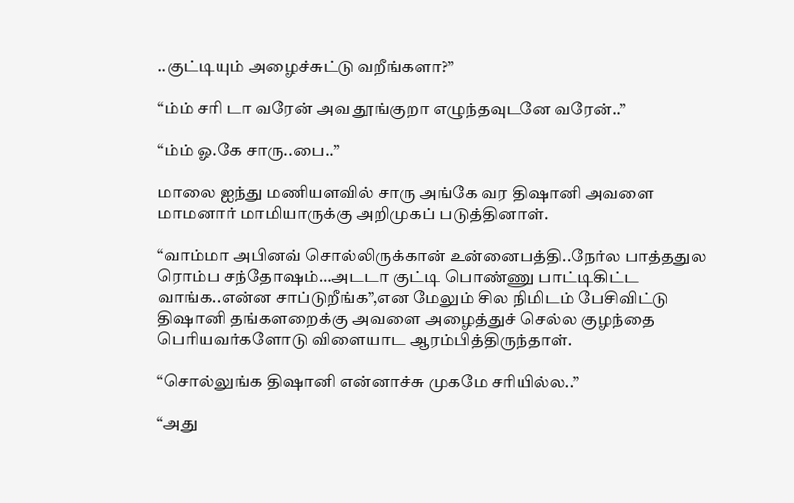..குட்டியும் அழைச்சுட்டு வறீங்களா?”

“ம்ம் சரி டா வரேன் அவ தூங்குறா எழுந்தவுடனே வரேன்..”

“ம்ம் ஓ.கே சாரு..பை..”

மாலை ஐந்து மணியளவில் சாரு அங்கே வர திஷானி அவளை மாமனார் மாமியாருக்கு அறிமுகப் படுத்தினாள்.

“வாம்மா அபினவ் சொல்லிருக்கான் உன்னைபத்தி..நேர்ல பாத்ததுல ரொம்ப சந்தோஷம்…அடடா குட்டி பொண்ணு பாட்டிகிட்ட வாங்க..என்ன சாப்டுறீங்க”,என மேலும் சில நிமிடம் பேசிவிட்டு திஷானி தங்களறைக்கு அவளை அழைத்துச் செல்ல குழந்தை பெரியவர்களோடு விளையாட ஆரம்பித்திருந்தாள்.

“சொல்லுங்க திஷானி என்னாச்சு முகமே சரியில்ல..”

“அது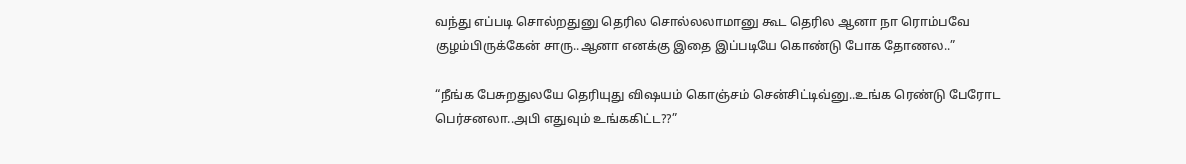வந்து எப்படி சொல்றதுனு தெரில சொல்லலாமானு கூட தெரில ஆனா நா ரொம்பவே குழம்பிருக்கேன் சாரு..ஆனா எனக்கு இதை இப்படியே கொண்டு போக தோணல..”

“நீங்க பேசுறதுலயே தெரியுது விஷயம் கொஞ்சம் சென்சிட்டிவ்னு..உங்க ரெண்டு பேரோட பெர்சனலா..அபி எதுவும் உங்ககிட்ட??”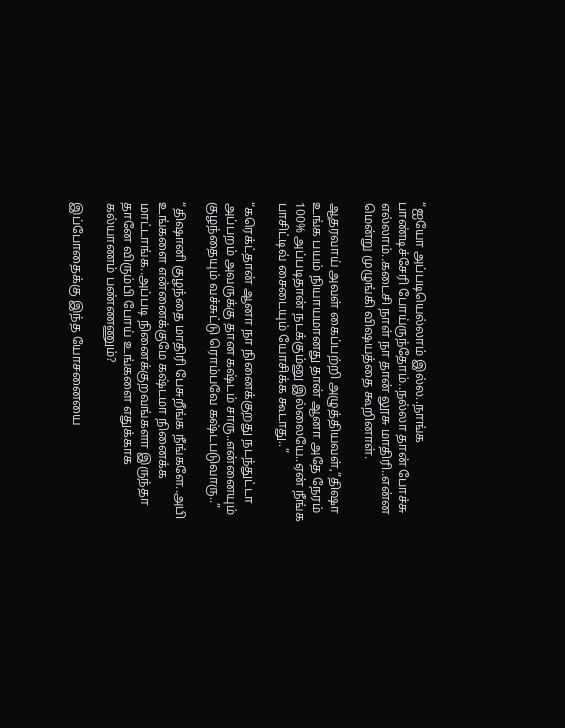“ஐயோ அப்படியெல்லாம் இல்ல..நாங்க பாண்டிச்சேரி போய்ருந்தோம்..நல்லா தான் போச்சு எல்லாம்..கடைசி நாள் நா தான் லூசு மாதிரி..என்ன மென்று முழுங்கி விஷயத்தை கூறினாள்.

ஆதரவாய் அவள் கைப்பற்றி அழுத்தியவள்,”திஷா உங்க பயம் நியாயமானது தான் ஆனா அதே நேரம் 100% அப்படிதான் நடக்கும்னு இல்லையே..ஏன் நீங்க பாசிட்டிவ் சைடையும் யோசிக்க கூடாது..”

“கரெக்ட்தான் ஆனா நா நினைக்குறது நடந்துட்டா அப்பறம் அவருக்கு தான கஷ்டம் சாரு..என்னையும் குழந்தையும் வச்சுட்டு ரொம்பவே கஷ்டபடுவாரு..”

“திஷானி குழந்தை மாதிரி பேசுறீங்க நீங்களே..அபி உங்களை என்னைக்குமே கஷ்டமா நினைக்க மாட்டாங்க..அப்படி நினைக்குறவங்களா இருந்தா தானே விரும்பி போய் உங்களை எதுக்காக கல்யாணம் பண்ணணும்?

இப்போதைக்கு இந்த யோசனையை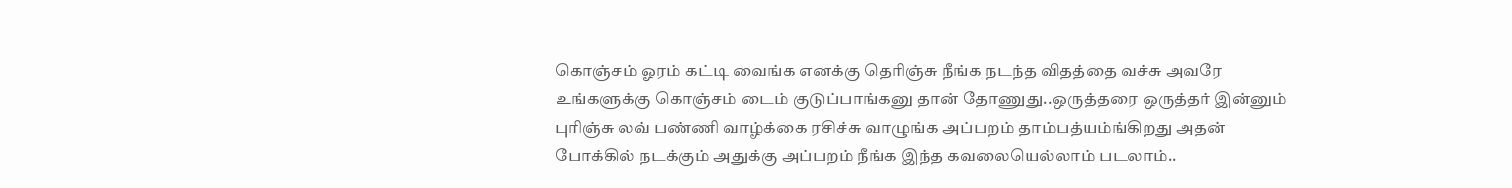கொஞ்சம் ஓரம் கட்டி வைங்க எனக்கு தெரிஞ்சு நீங்க நடந்த விதத்தை வச்சு அவரே உங்களுக்கு கொஞ்சம் டைம் குடுப்பாங்கனு தான் தோணுது..ஒருத்தரை ஒருத்தர் இன்னும் புரிஞ்சு லவ் பண்ணி வாழ்க்கை ரசிச்சு வாழுங்க அப்பறம் தாம்பத்யம்ங்கிறது அதன் போக்கில் நடக்கும் அதுக்கு அப்பறம் நீங்க இந்த கவலையெல்லாம் படலாம்..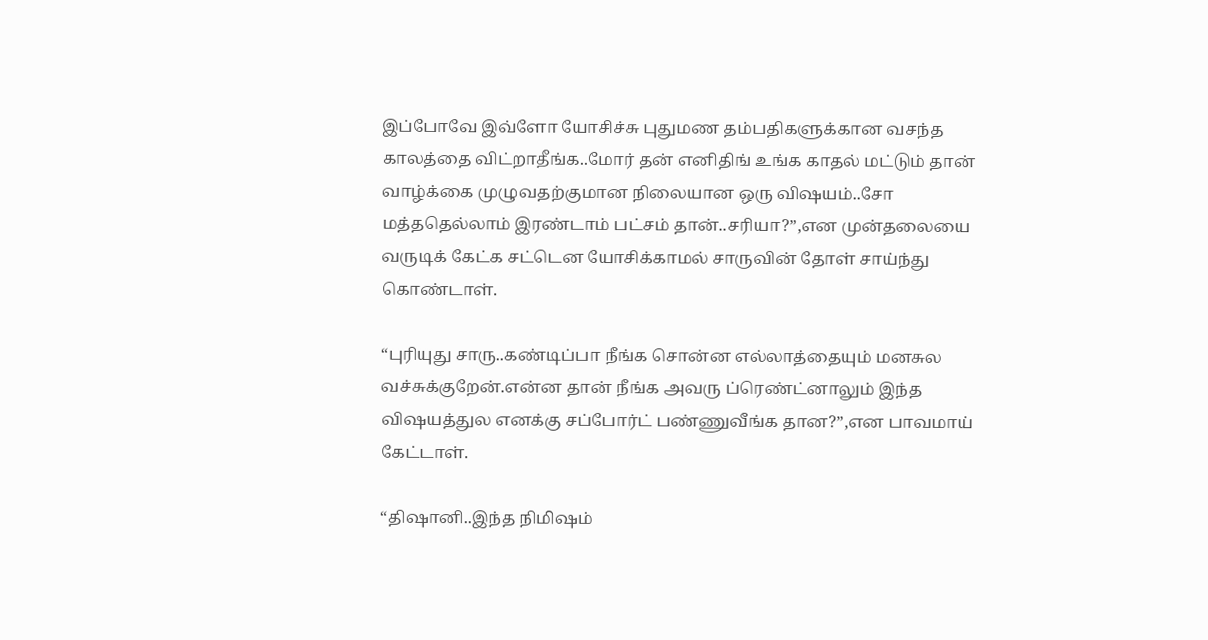இப்போவே இவ்ளோ யோசிச்சு புதுமண தம்பதிகளுக்கான வசந்த காலத்தை விட்றாதீங்க..மோர் தன் எனிதிங் உங்க காதல் மட்டும் தான் வாழ்க்கை முழுவதற்குமான நிலையான ஒரு விஷயம்..சோ மத்ததெல்லாம் இரண்டாம் பட்சம் தான்..சரியா?”,என முன்தலையை வருடிக் கேட்க சட்டென யோசிக்காமல் சாருவின் தோள் சாய்ந்து கொண்டாள்.

“புரியுது சாரு..கண்டிப்பா நீங்க சொன்ன எல்லாத்தையும் மனசுல வச்சுக்குறேன்.என்ன தான் நீங்க அவரு ப்ரெண்ட்னாலும் இந்த விஷயத்துல எனக்கு சப்போர்ட் பண்ணுவீங்க தான?”,என பாவமாய் கேட்டாள்.

“திஷானி..இந்த நிமிஷம்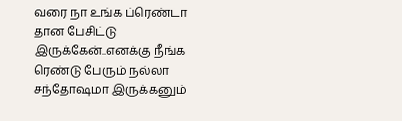வரை நா உங்க ப்ரெண்டா தான பேசிட்டு இருக்கேன்..எனக்கு நீங்க ரெண்டு பேரும் நல்லா சந்தோஷமா இருக்கனும்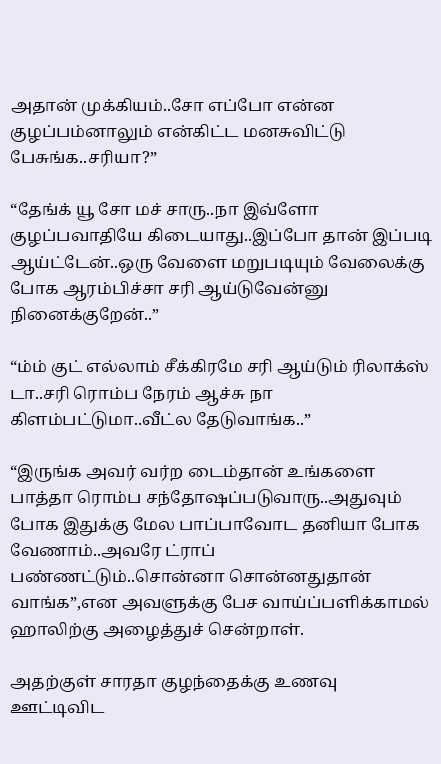அதான் முக்கியம்..சோ எப்போ என்ன குழப்பம்னாலும் என்கிட்ட மனசுவிட்டு பேசுங்க..சரியா?”

“தேங்க் யூ சோ மச் சாரு..நா இவ்ளோ குழப்பவாதியே கிடையாது..இப்போ தான் இப்படி ஆய்ட்டேன்..ஒரு வேளை மறுபடியும் வேலைக்கு போக ஆரம்பிச்சா சரி ஆய்டுவேன்னு நினைக்குறேன்..”

“ம்ம் குட் எல்லாம் சீக்கிரமே சரி ஆய்டும் ரிலாக்ஸ் டா..சரி ரொம்ப நேரம் ஆச்சு நா கிளம்பட்டுமா..வீட்ல தேடுவாங்க..”

“இருங்க அவர் வர்ற டைம்தான் உங்களை பாத்தா ரொம்ப சந்தோஷப்படுவாரு..அதுவும் போக இதுக்கு மேல பாப்பாவோட தனியா போக வேணாம்..அவரே ட்ராப் பண்ணட்டும்..சொன்னா சொன்னதுதான் வாங்க”,என அவளுக்கு பேச வாய்ப்பளிக்காமல் ஹாலிற்கு அழைத்துச் சென்றாள்.

அதற்குள் சாரதா குழந்தைக்கு உணவு ஊட்டிவிட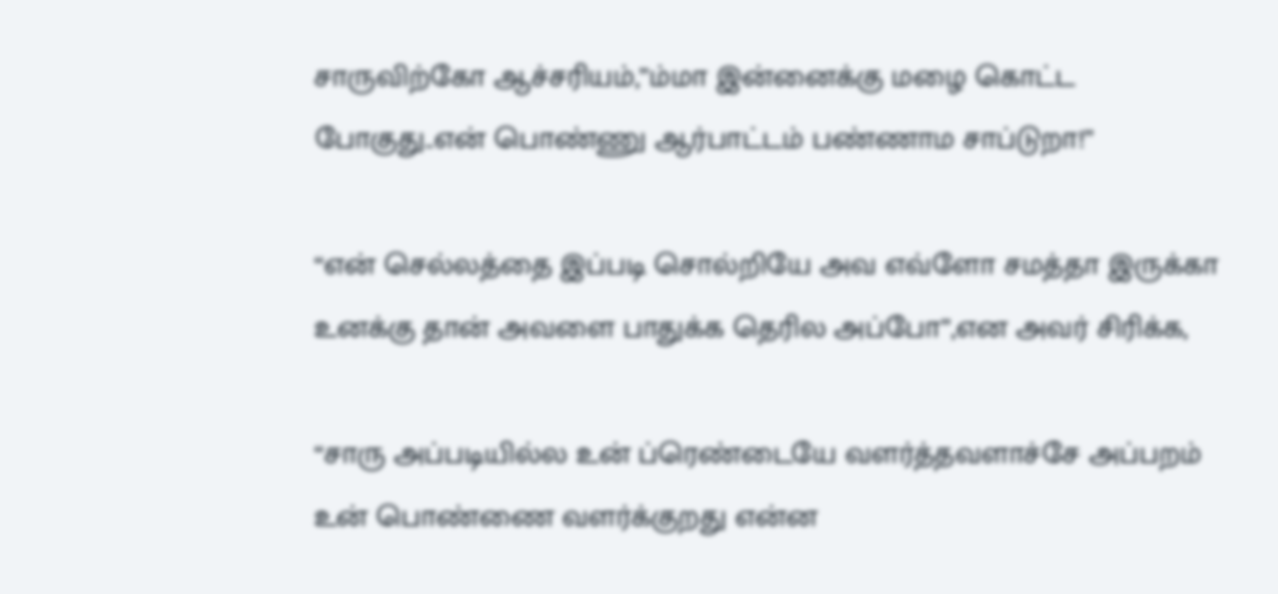சாருவிற்கோ ஆச்சரியம்,”ம்மா இன்னைக்கு மழை கொட்ட போகுது..என் பொண்ணு ஆர்பாட்டம் பண்ணாம சாப்டுறா!”

“என் செல்லத்தை இப்படி சொல்றியே அவ எவ்ளோ சமத்தா இருக்கா உனக்கு தான் அவளை பாதுக்க தெரில அப்போ”,என அவர் சிரிக்க,

“சாரு அப்படியில்ல உன் ப்ரெண்டையே வளர்த்தவளாச்சே அப்பறம் உன் பொண்ணை வளர்க்குறது என்ன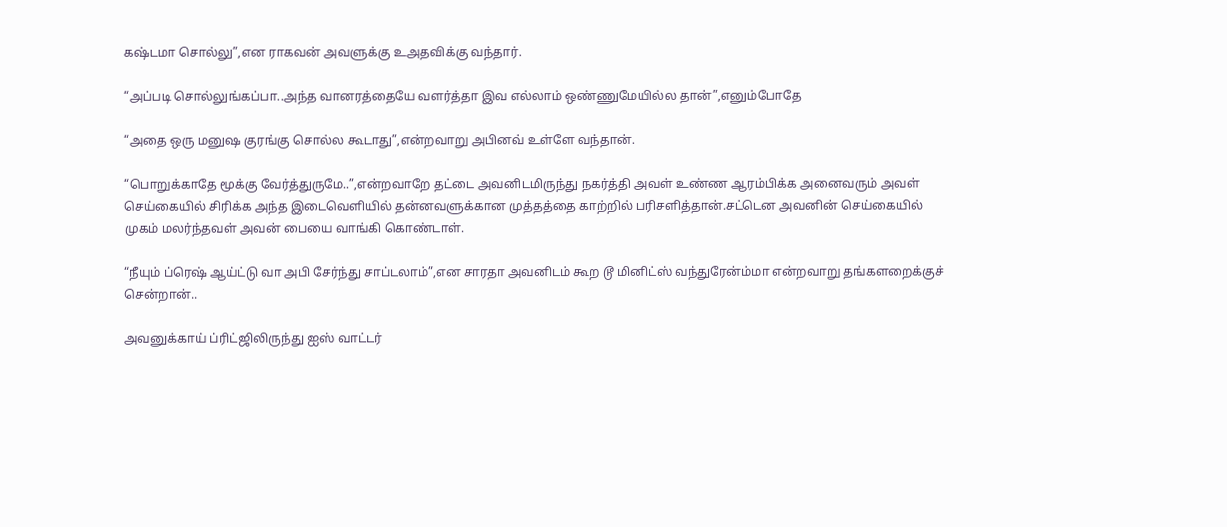கஷ்டமா சொல்லு”,என ராகவன் அவளுக்கு உஅதவிக்கு வந்தார்.

“அப்படி சொல்லுங்கப்பா..அந்த வானரத்தையே வளர்த்தா இவ எல்லாம் ஒண்ணுமேயில்ல தான்”,எனும்போதே

“அதை ஒரு மனுஷ குரங்கு சொல்ல கூடாது”,என்றவாறு அபினவ் உள்ளே வந்தான்.

“பொறுக்காதே மூக்கு வேர்த்துருமே..”,என்றவாறே தட்டை அவனிடமிருந்து நகர்த்தி அவள் உண்ண ஆரம்பிக்க அனைவரும் அவள் செய்கையில் சிரிக்க அந்த இடைவெளியில் தன்னவளுக்கான முத்தத்தை காற்றில் பரிசளித்தான்.சட்டென அவனின் செய்கையில் முகம் மலர்ந்தவள் அவன் பையை வாங்கி கொண்டாள்.

“நீயும் ப்ரெஷ் ஆய்ட்டு வா அபி சேர்ந்து சாப்டலாம்”,என சாரதா அவனிடம் கூற டூ மினிட்ஸ் வந்துரேன்ம்மா என்றவாறு தங்களறைக்குச் சென்றான்..

அவனுக்காய் ப்ரிட்ஜிலிருந்து ஐஸ் வாட்டர்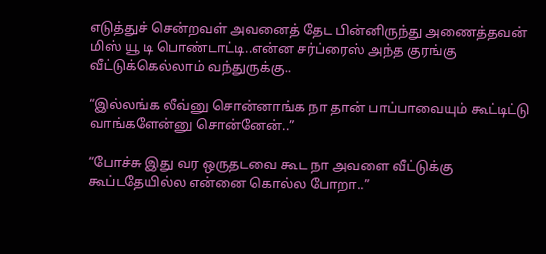எடுத்துச் சென்றவள் அவனைத் தேட பின்னிருந்து அணைத்தவன் மிஸ் யூ டி பொண்டாட்டி..என்ன சர்ப்ரைஸ் அந்த குரங்கு வீட்டுக்கெல்லாம் வந்துருக்கு..

“இல்லங்க லீவ்னு சொன்னாங்க நா தான் பாப்பாவையும் கூட்டிட்டு வாங்களேன்னு சொன்னேன்..”

“போச்சு இது வர ஒருதடவை கூட நா அவளை வீட்டுக்கு கூப்டதேயில்ல என்னை கொல்ல போறா..”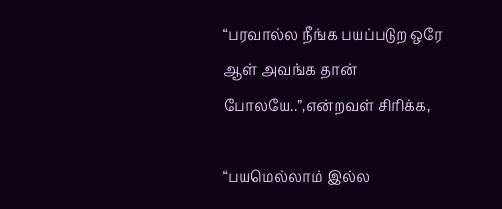“பரவால்ல நீங்க பயப்படுற ஒரே ஆள் அவங்க தான் போலயே..”,என்றவள் சிரிக்க,

“பயமெல்லாம் இல்ல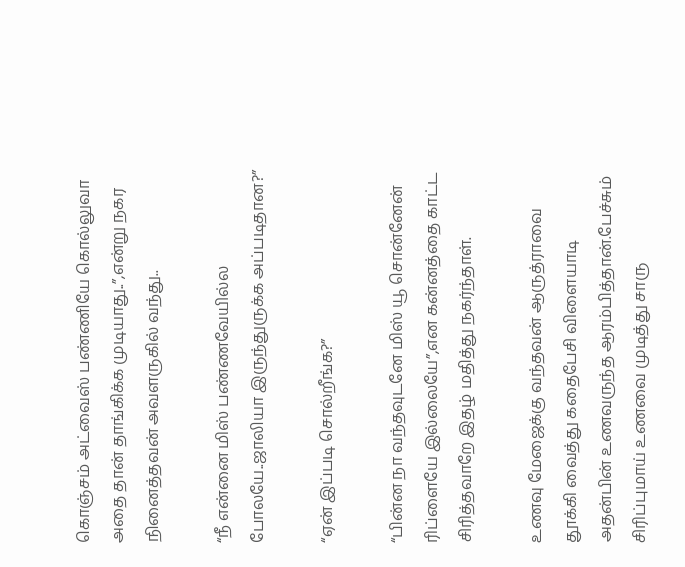கொஞ்சம் அட்வைஸ் பண்ணியே கொல்லுவா அதை தான் தாங்கிக்க முடியாது..”,என்று நகர நினைத்தவன் அவளருகில் வந்து..

“நீ என்னை மிஸ் பண்ணவேயில்ல போலயே..ஜாலியா இருந்துருக்க அப்படிதான?”

“ஏன் இப்படி சொல்றீங்க?”

“பின்ன நா வந்தவுடனே மிஸ் யூ சொன்னேன் ரிப்ளையே இல்லையே”,என கன்னத்தை காட்ட சிரித்தவாறே இதழ் மதித்து நகர்ந்தாள்.

உணவு மேஜைக்கு வந்தவன் ஆருத்ராவை தூக்கி வைத்து கதைபேசி விளையாடி அதன்பின் உணவருந்த ஆரம்பித்தான்.பேச்சும் சிரிப்புமாய் உணவை முடித்து சாரு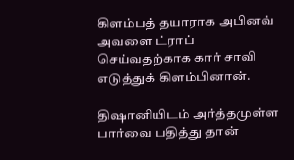கிளம்பத் தயாராக அபினவ் அவளை ட்ராப் செய்வதற்காக கார் சாவி எடுத்துக் கிளம்பினான்.

திஷானியிடம் அர்த்தமுள்ள பார்வை பதித்து தான்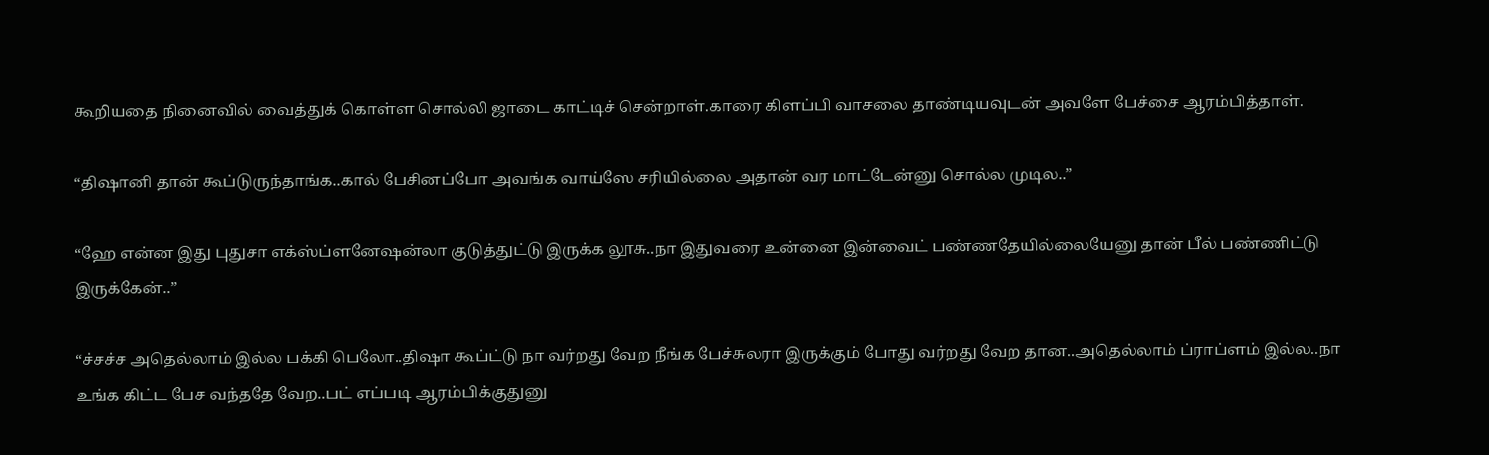கூறியதை நினைவில் வைத்துக் கொள்ள சொல்லி ஜாடை காட்டிச் சென்றாள்.காரை கிளப்பி வாசலை தாண்டியவுடன் அவளே பேச்சை ஆரம்பித்தாள்.

“திஷானி தான் கூப்டுருந்தாங்க..கால் பேசினப்போ அவங்க வாய்ஸே சரியில்லை அதான் வர மாட்டேன்னு சொல்ல முடில..”

“ஹே என்ன இது புதுசா எக்ஸ்ப்ளனேஷன்லா குடுத்துட்டு இருக்க லூசு..நா இதுவரை உன்னை இன்வைட் பண்ணதேயில்லையேனு தான் பீல் பண்ணிட்டு இருக்கேன்..”

“ச்சச்ச அதெல்லாம் இல்ல பக்கி பெலோ..திஷா கூப்ட்டு நா வர்றது வேற நீங்க பேச்சுலரா இருக்கும் போது வர்றது வேற தான..அதெல்லாம் ப்ராப்ளம் இல்ல..நா உங்க கிட்ட பேச வந்ததே வேற..பட் எப்படி ஆரம்பிக்குதுனு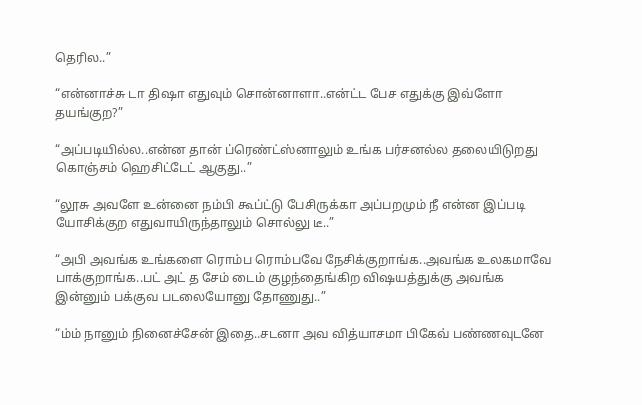தெரில..”

“என்னாச்சு டா திஷா எதுவும் சொன்னாளா..என்ட்ட பேச எதுக்கு இவ்ளோ தயங்குற?”

“அப்படியில்ல..என்ன தான் ப்ரெண்ட்ஸ்னாலும் உங்க பர்சனல்ல தலையிடுறது  கொஞ்சம் ஹெசிட்டேட் ஆகுது..”

“லூசு அவளே உன்னை நம்பி கூப்ட்டு பேசிருக்கா அப்பறமும் நீ என்ன இப்படி யோசிக்குற எதுவாயிருந்தாலும் சொல்லு டீ..”

“அபி அவங்க உங்களை ரொம்ப ரொம்பவே நேசிக்குறாங்க..அவங்க உலகமாவே பாக்குறாங்க..பட் அட் த சேம் டைம் குழந்தைங்கிற விஷயத்துக்கு அவங்க இன்னும் பக்குவ படலையோனு தோணுது..”

“ம்ம் நானும் நினைச்சேன் இதை..சடனா அவ வித்யாசமா பிகேவ் பண்ணவுடனே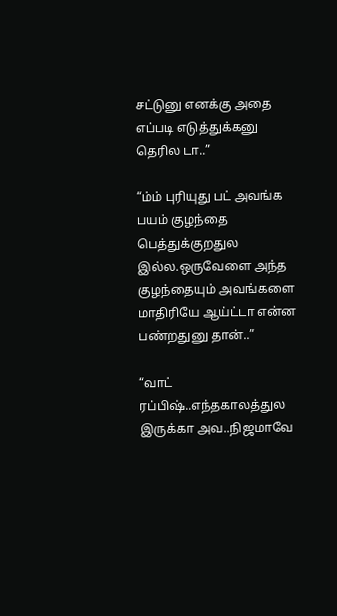சட்டுனு எனக்கு அதை எப்படி எடுத்துக்கனு தெரில டா..”

“ம்ம் புரியுது பட் அவங்க பயம் குழந்தை பெத்துக்குறதுல இல்ல.ஒருவேளை அந்த குழந்தையும் அவங்களை மாதிரியே ஆய்ட்டா என்ன பண்றதுனு தான்..”

“வாட் ரப்பிஷ்..எந்தகாலத்துல இருக்கா அவ..நிஜமாவே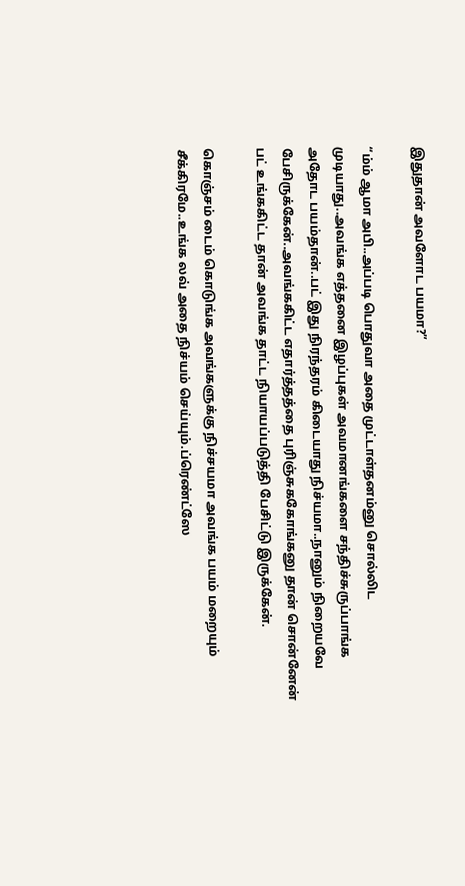இதுதான் அவளோட பயமா?”

“ம்ம் ஆமா அபி..அப்படி பொதுவா அதை முட்டாள்தனம்னு சொல்லிட முடியாது..அவங்க எத்தனை இழப்புகள் அவமானங்களை சந்திச்சுருப்பாங்க அதோட பயம்தான்..பட் இது நிரந்தரம் கிடையாது நிச்யமா..நானும் நிறையவே பேசிருக்கேன்..அவங்ககிட்ட எதார்த்தத்தை புரிஞ்சுககோங்கனு தான் சொன்னேன் பட் உங்ககிட்ட தான் அவங்க தாட்ட நியாயப்படுத்தி பேசிட்டு இருக்கேன்.

கொஞ்சம் டைம் கொடுங்க அவங்களுக்கு நிச்சயமா அவங்க பயம் மறையும் சீக்கிரமே..உங்க லவ் அதை நிச்யம் செய்யும்.ப்ரெண்ட்ஸே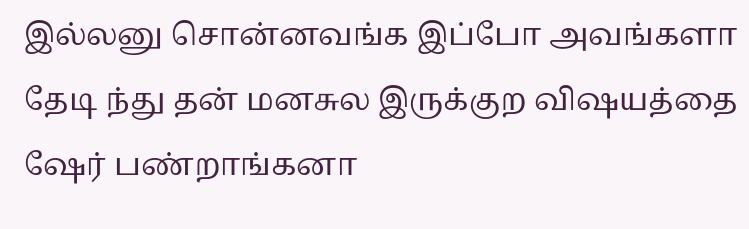இல்லனு சொன்னவங்க இப்போ அவங்களா தேடி ந்து தன் மனசுல இருக்குற விஷயத்தை ஷேர் பண்றாங்கனா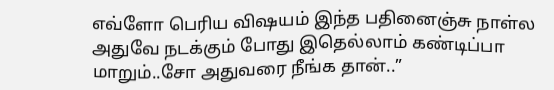எவ்ளோ பெரிய விஷயம் இந்த பதினைஞ்சு நாள்ல அதுவே நடக்கும் போது இதெல்லாம் கண்டிப்பா மாறும்..சோ அதுவரை நீங்க தான்..”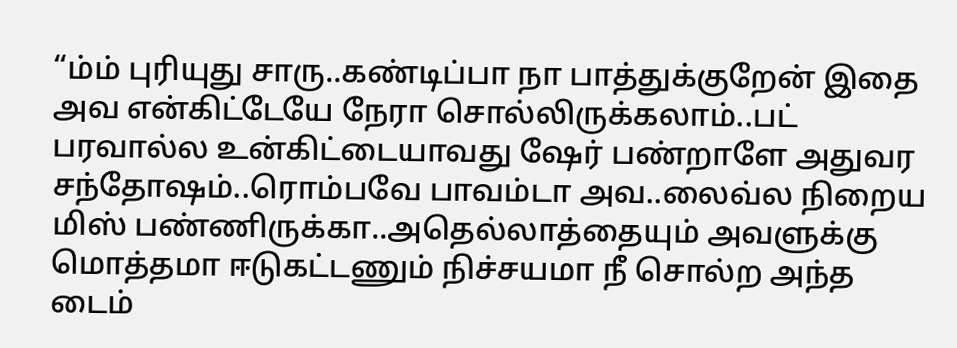“ம்ம் புரியுது சாரு..கண்டிப்பா நா பாத்துக்குறேன் இதை அவ என்கிட்டேயே நேரா சொல்லிருக்கலாம்..பட் பரவால்ல உன்கிட்டையாவது ஷேர் பண்றாளே அதுவர சந்தோஷம்..ரொம்பவே பாவம்டா அவ..லைவ்ல நிறைய மிஸ் பண்ணிருக்கா..அதெல்லாத்தையும் அவளுக்கு மொத்தமா ஈடுகட்டணும் நிச்சயமா நீ சொல்ற அந்த டைம்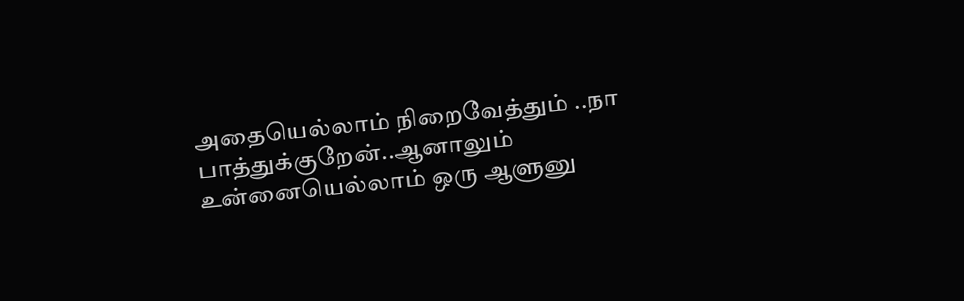அதையெல்லாம் நிறைவேத்தும் ..நா பாத்துக்குறேன்..ஆனாலும் உன்னையெல்லாம் ஒரு ஆளுனு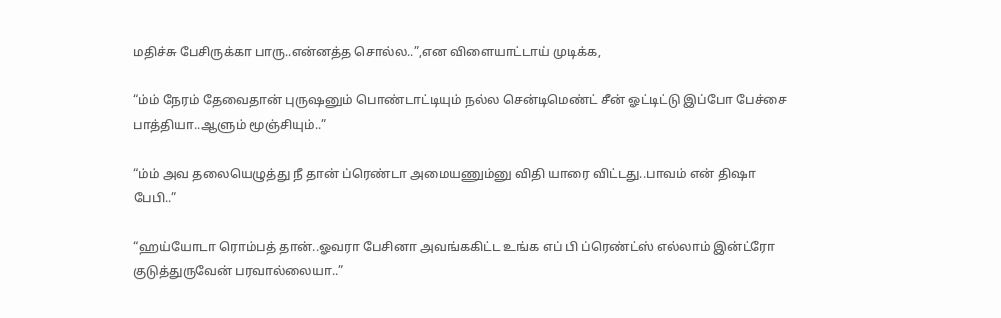மதிச்சு பேசிருக்கா பாரு..என்னத்த சொல்ல..”,என விளையாட்டாய் முடிக்க,

“ம்ம் நேரம் தேவைதான் புருஷனும் பொண்டாட்டியும் நல்ல சென்டிமெண்ட் சீன் ஓட்டிட்டு இப்போ பேச்சை பாத்தியா..ஆளும் மூஞ்சியும்..”

“ம்ம் அவ தலையெழுத்து நீ தான் ப்ரெண்டா அமையணும்னு விதி யாரை விட்டது..பாவம் என் திஷா பேபி..”

“ஹய்யோடா ரொம்பத் தான்..ஓவரா பேசினா அவங்ககிட்ட உங்க எப் பி ப்ரெண்ட்ஸ் எல்லாம் இன்ட்ரோ குடுத்துருவேன் பரவால்லையா..”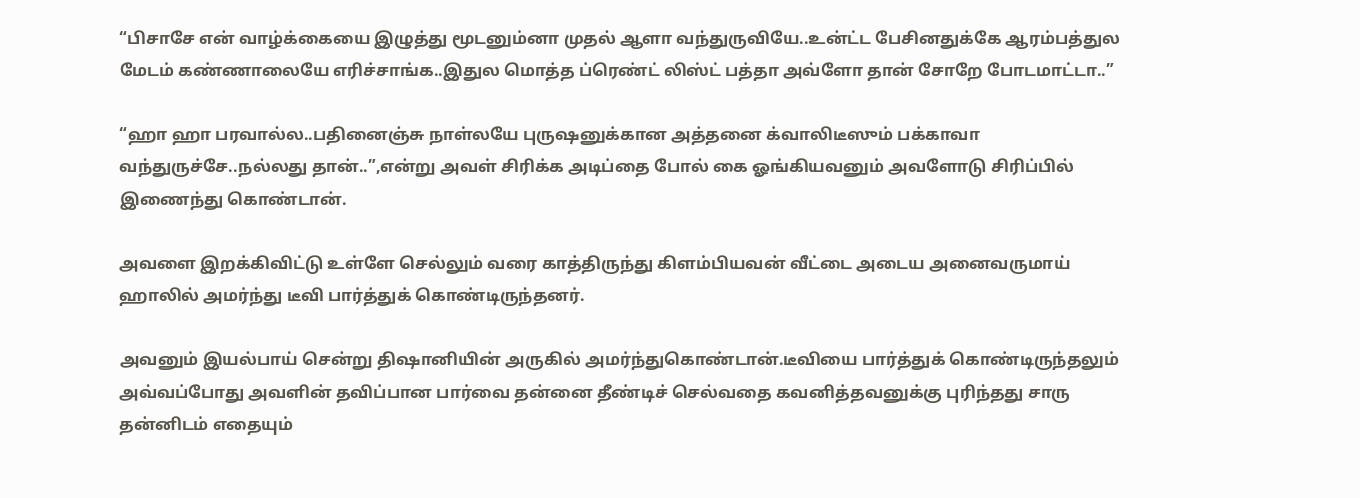“பிசாசே என் வாழ்க்கையை இழுத்து மூடனும்னா முதல் ஆளா வந்துருவியே..உன்ட்ட பேசினதுக்கே ஆரம்பத்துல மேடம் கண்ணாலையே எரிச்சாங்க..இதுல மொத்த ப்ரெண்ட் லிஸ்ட் பத்தா அவ்ளோ தான் சோறே போடமாட்டா..”

“ஹா ஹா பரவால்ல..பதினைஞ்சு நாள்லயே புருஷனுக்கான அத்தனை க்வாலிடீஸும் பக்காவா வந்துருச்சே..நல்லது தான்..”,என்று அவள் சிரிக்க அடிப்தை போல் கை ஓங்கியவனும் அவளோடு சிரிப்பில் இணைந்து கொண்டான்.

அவளை இறக்கிவிட்டு உள்ளே செல்லும் வரை காத்திருந்து கிளம்பியவன் வீட்டை அடைய அனைவருமாய் ஹாலில் அமர்ந்து டீவி பார்த்துக் கொண்டிருந்தனர்.

அவனும் இயல்பாய் சென்று திஷானியின் அருகில் அமர்ந்துகொண்டான்.டீவியை பார்த்துக் கொண்டிருந்தலும் அவ்வப்போது அவளின் தவிப்பான பார்வை தன்னை தீண்டிச் செல்வதை கவனித்தவனுக்கு புரிந்தது சாரு தன்னிடம் எதையும்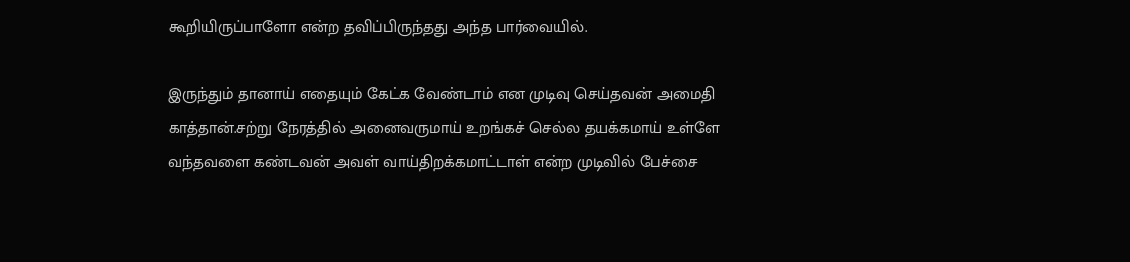கூறியிருப்பாளோ என்ற தவிப்பிருந்தது அந்த பார்வையில்.

இருந்தும் தானாய் எதையும் கேட்க வேண்டாம் என முடிவு செய்தவன் அமைதி காத்தான்.சற்று நேரத்தில் அனைவருமாய் உறங்கச் செல்ல தயக்கமாய் உள்ளே வந்தவளை கண்டவன் அவள் வாய்திறக்கமாட்டாள் என்ற முடிவில் பேச்சை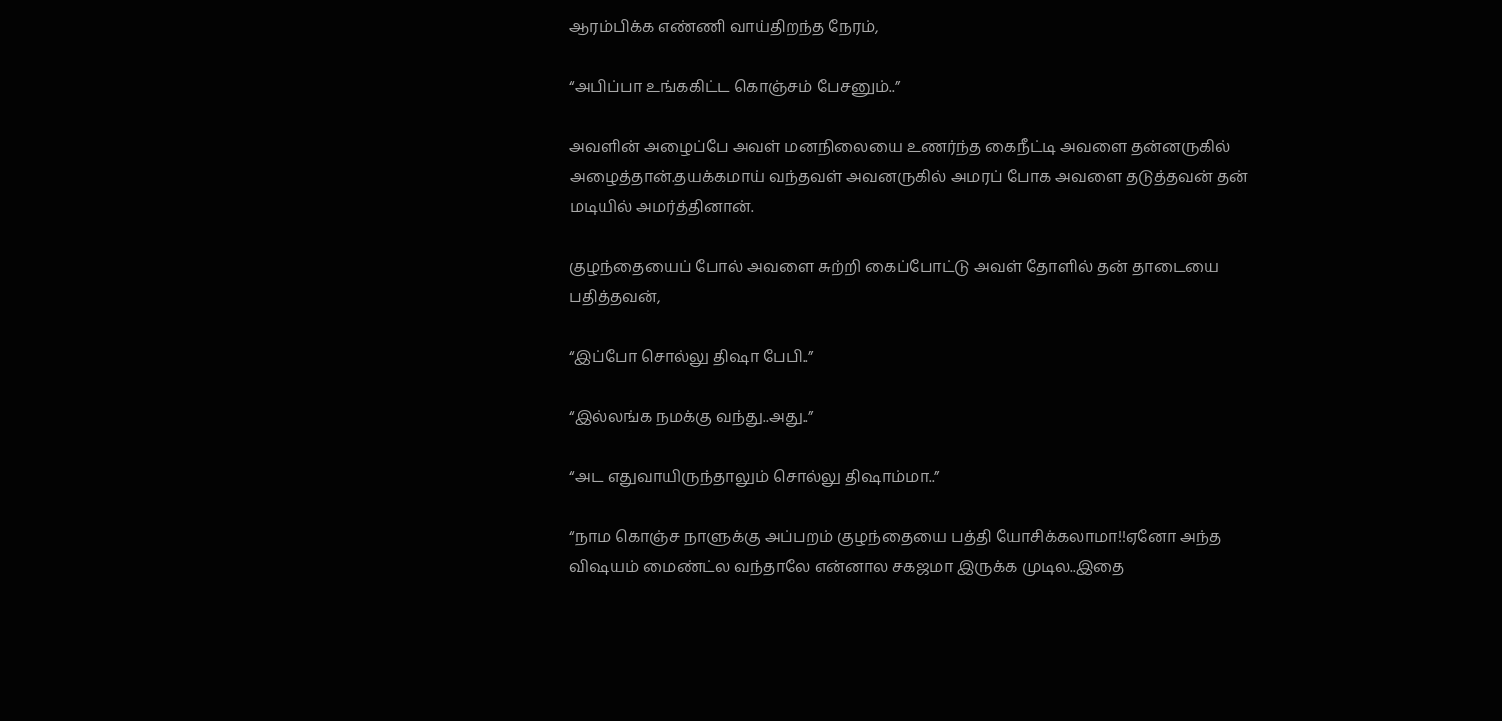ஆரம்பிக்க எண்ணி வாய்திறந்த நேரம்,

“அபிப்பா உங்ககிட்ட கொஞ்சம் பேசனும்..”

அவளின் அழைப்பே அவள் மனநிலையை உணர்ந்த கைநீட்டி அவளை தன்னருகில் அழைத்தான்.தயக்கமாய் வந்தவள் அவனருகில் அமரப் போக அவளை தடுத்தவன் தன் மடியில் அமர்த்தினான்.

குழந்தையைப் போல் அவளை சுற்றி கைப்போட்டு அவள் தோளில் தன் தாடையை பதித்தவன்,

“இப்போ சொல்லு திஷா பேபி..”

“இல்லங்க நமக்கு வந்து..அது..”

“அட எதுவாயிருந்தாலும் சொல்லு திஷாம்மா..”

“நாம கொஞ்ச நாளுக்கு அப்பறம் குழந்தையை பத்தி யோசிக்கலாமா!!ஏனோ அந்த விஷயம் மைண்ட்ல வந்தாலே என்னால சகஜமா இருக்க முடில..இதை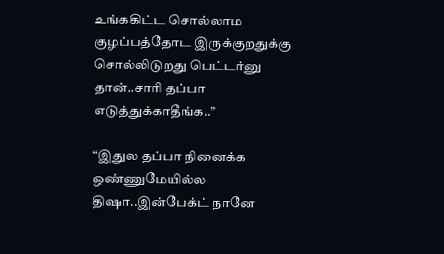உங்ககிட்ட சொல்லாம குழப்பத்தோட இருக்குறதுக்கு சொல்லிடுறது பெட்டர்னு தான்..சாரி தப்பா எடுத்துக்காதீங்க..”

“இதுல தப்பா நினைக்க ஒண்ணுமேயில்ல திஷா..இன்பேக்ட் நானே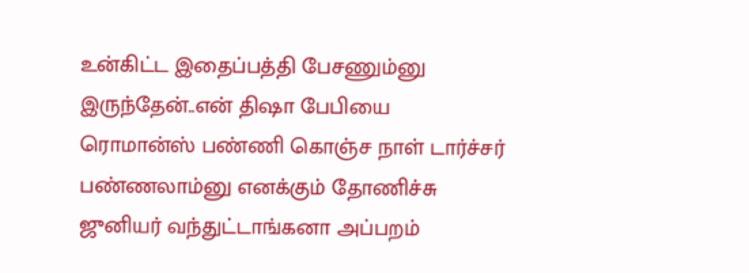உன்கிட்ட இதைப்பத்தி பேசணும்னு இருந்தேன்..என் திஷா பேபியை ரொமான்ஸ் பண்ணி கொஞ்ச நாள் டார்ச்சர் பண்ணலாம்னு எனக்கும் தோணிச்சு ஜுனியர் வந்துட்டாங்கனா அப்பறம்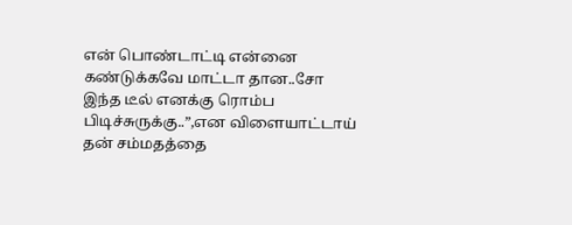என் பொண்டாட்டி என்னை கண்டுக்கவே மாட்டா தான..சோ இந்த டீல் எனக்கு ரொம்ப பிடிச்சுருக்கு..”,என விளையாட்டாய் தன் சம்மதத்தை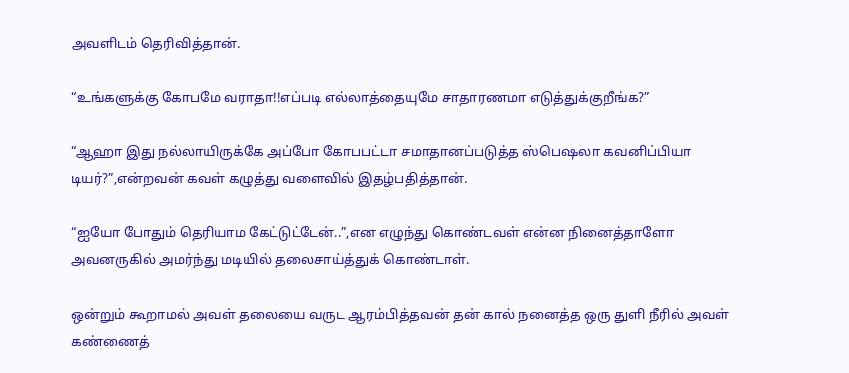அவளிடம் தெரிவித்தான்.

“உங்களுக்கு கோபமே வராதா!!எப்படி எல்லாத்தையுமே சாதாரணமா எடுத்துக்குறீங்க?”

“ஆஹா இது நல்லாயிருக்கே அப்போ கோபபட்டா சமாதானப்படுத்த ஸ்பெஷலா கவனிப்பியா டியர்?”,என்றவன் கவள் கழுத்து வளைவில் இதழ்பதித்தான்.

“ஐயோ போதும் தெரியாம கேட்டுட்டேன்..”,என எழுந்து கொண்டவள் என்ன நினைத்தாளோ அவனருகில் அமர்ந்து மடியில் தலைசாய்த்துக் கொண்டாள்.

ஒன்றும் கூறாமல் அவள் தலையை வருட ஆரம்பித்தவன் தன் கால் நனைத்த ஒரு துளி நீரில் அவள் கண்ணைத்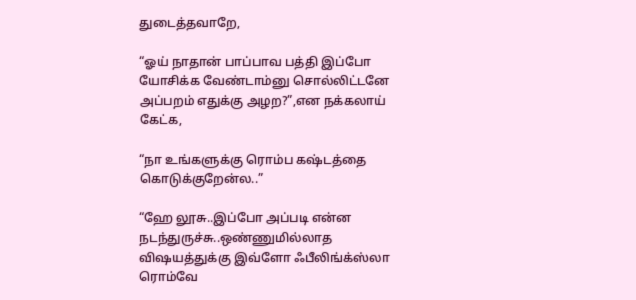துடைத்தவாறே,

“ஓய் நாதான் பாப்பாவ பத்தி இப்போ யோசிக்க வேண்டாம்னு சொல்லிட்டனே அப்பறம் எதுக்கு அழற?”,என நக்கலாய் கேட்க,

“நா உங்களுக்கு ரொம்ப கஷ்டத்தை கொடுக்குறேன்ல..”

“ஹே லூசு..இப்போ அப்படி என்ன நடந்துருச்சு..ஒண்ணுமில்லாத விஷயத்துக்கு இவ்ளோ ஃபீலிங்க்ஸ்லா ரொம்வே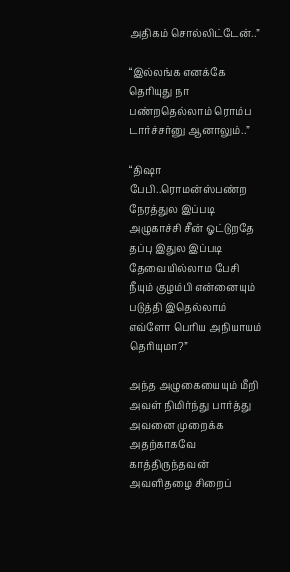அதிகம் சொல்லிட்டேன்..”

“இல்லங்க எனக்கே தெரியுது நா பண்றதெல்லாம் ரொம்ப டார்ச்சர்னு ஆனாலும்..”

“திஷா பேபி..ரொமன்ஸ்பண்ற நேரத்துல இப்படி அழுகாச்சி சீன் ஓட்டுறதே தப்பு இதுல இப்படி தேவையில்லாம பேசி நீயும் குழம்பி என்னையும் படுத்தி இதெல்லாம் எவ்ளோ பெரிய அநியாயம் தெரியுமா?”

அந்த அழுகையையும் மீறி அவள் நிமிர்ந்து பார்த்து அவனை முறைக்க அதற்காகவே காத்திருந்தவன் அவளிதழை சிறைப்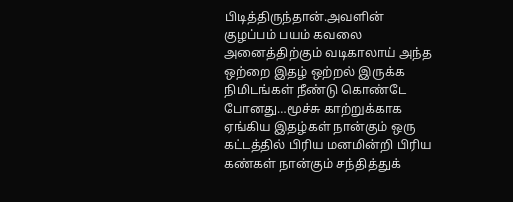பிடித்திருந்தான்.அவளின் குழப்பம் பயம் கவலை அனைத்திற்கும் வடிகாலாய் அந்த ஒற்றை இதழ் ஒற்றல் இருக்க நிமிடங்கள் நீண்டு கொண்டே போனது…மூச்சு காற்றுக்காக ஏங்கிய இதழ்கள் நான்கும் ஒரு கட்டத்தில் பிரிய மனமின்றி பிரிய கண்கள் நான்கும் சந்தித்துக்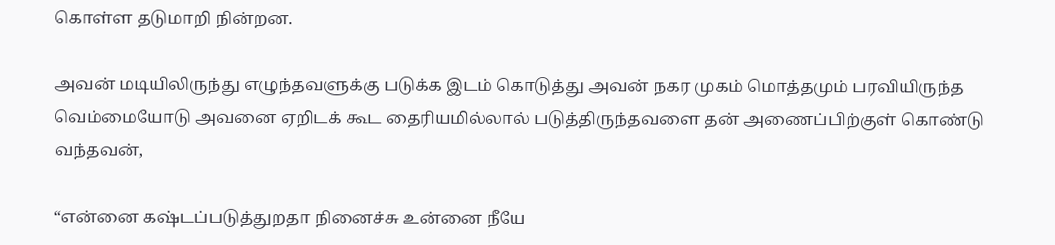கொள்ள தடுமாறி நின்றன.

அவன் மடியிலிருந்து எழுந்தவளுக்கு படுக்க இடம் கொடுத்து அவன் நகர முகம் மொத்தமும் பரவியிருந்த வெம்மையோடு அவனை ஏறிடக் கூட தைரியமில்லால் படுத்திருந்தவளை தன் அணைப்பிற்குள் கொண்டு வந்தவன்,

“என்னை கஷ்டப்படுத்துறதா நினைச்சு உன்னை நீயே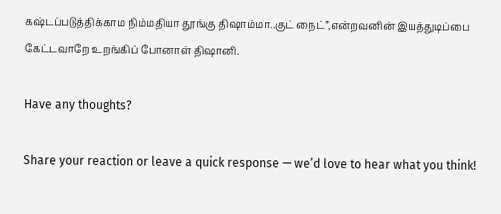கஷ்டப்படுத்திக்காம நிம்மதியா தூங்கு திஷாம்மா..குட் நைட்”,என்றவனின் இயத்துடிப்பை கேட்டவாறே உறங்கிப் போனாள் திஷானி.

Have any thoughts?

Share your reaction or leave a quick response — we’d love to hear what you think!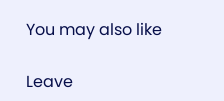You may also like

Leave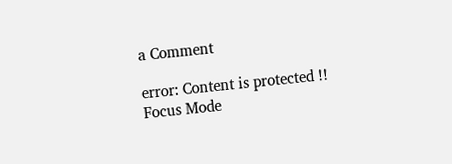a Comment

error: Content is protected !!
Focus Mode